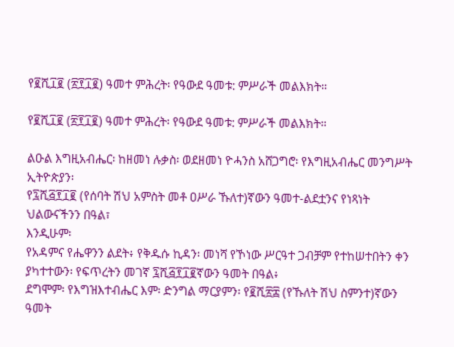የ፪ሺ፲፪ (፳፻፲፪) ዓመተ ምሕረት፡ የዓውደ ዓመቱ: ምሥራች መልእክት።

የ፪ሺ፲፪ (፳፻፲፪) ዓመተ ምሕረት፡ የዓውደ ዓመቱ: ምሥራች መልእክት።

ልዑል እግዚአብሔር፡ ከዘመነ ሉቃስ፡ ወደዘመነ ዮሓንስ አሸጋግሮ፡ የእግዚአብሔር መንግሥት ኢትዮጵያን፡
የ፯ሺ፭፻፲፪ (የሰባት ሽህ አምስት መቶ ዐሥራ ኹለተ)ኛውን ዓመተ-ልደቷንና የነጻነት ህልውናችንን በዓል፣
እንዲሁም፡
የአዳምና የሔዋንን ልደት፥ የቅዱሱ ኪዳን፡ መነሻ የኾነው ሥርዓተ ጋብቻም የተከሠተበትን ቀን ያካተተውን፡ የፍጥረትን መገኛ ፯ሺ፭፻፲፪ኛውን ዓመት በዓል፥
ደግሞም፡ የእግዝእተብሔር እም፡ ድንግል ማርያምን፡ የ፪ሺ፳፰ (የኹለት ሽህ ስምንተ)ኛውን ዓመት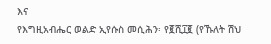እና
የእግዚአብሔር ወልድ ኢየሱስ መሲሕን፡ የ፪ሺ፲፪ (የኹለት ሽህ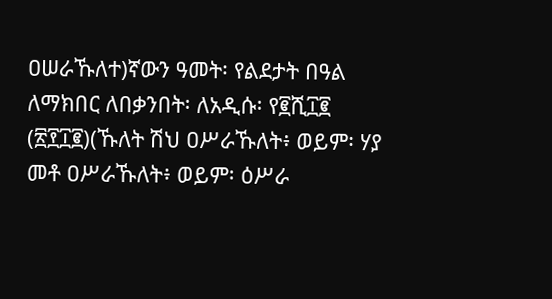ዐሠራኹለተ)ኛውን ዓመት፡ የልደታት በዓል
ለማክበር ለበቃንበት፡ ለአዲሱ፡ የ፪ሺ፲፪ (፳፻፲፪)(ኹለት ሽህ ዐሥራኹለት፥ ወይም፡ ሃያ መቶ ዐሥራኹለት፥ ወይም፡ ዕሥራ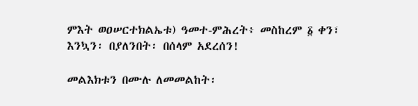ምእት ወዐሠርተክልኤቱ) ዓመተ-ምሕረት፥ መስከረም ፩ ቀን፣ እንኳን፡ በያለንበት፡ በሰላም አደረሰን!

መልእክቱን በሙሉ ለመመልከት፡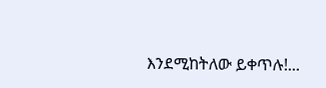እንደሚከትለው ይቀጥሉ!...